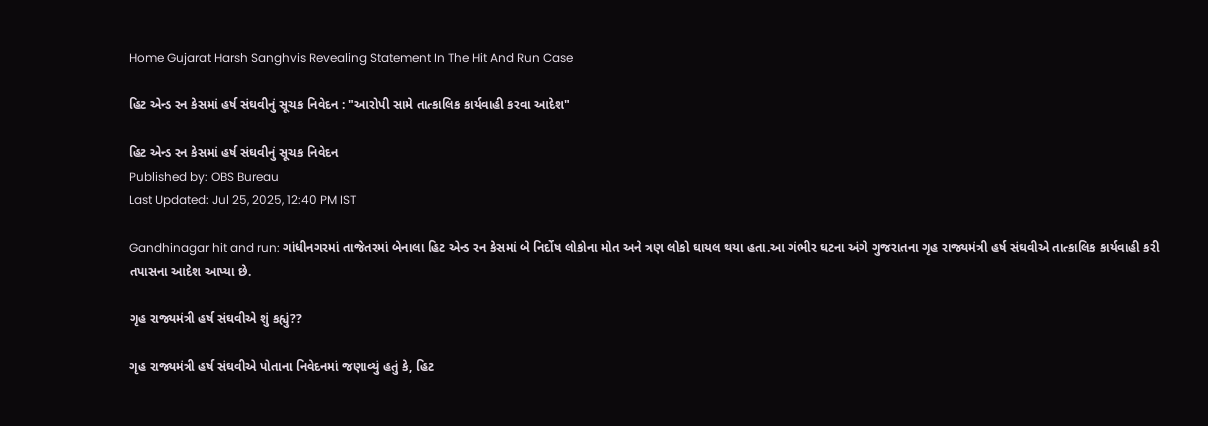Home Gujarat Harsh Sanghvis Revealing Statement In The Hit And Run Case

હિટ એન્ડ રન કેસમાં હર્ષ સંઘવીનું સૂચક નિવેદન : "આરોપી સામે તાત્કાલિક કાર્યવાહી કરવા આદેશ"

હિટ એન્ડ રન કેસમાં હર્ષ સંઘવીનું સૂચક નિવેદન
Published by: OBS Bureau
Last Updated: Jul 25, 2025, 12:40 PM IST

Gandhinagar hit and run: ગાંધીનગરમાં તાજેતરમાં બેનાલા હિટ એન્ડ રન કેસમાં બે નિર્દોષ લોકોના મોત અને ત્રણ લોકો ઘાયલ થયા હતા.આ ગંભીર ઘટના અંગે ગુજરાતના ગૃહ રાજ્યમંત્રી હર્ષ સંઘવીએ તાત્કાલિક કાર્યવાહી કરી તપાસના આદેશ આપ્યા છે.

ગૃહ રાજ્યમંત્રી હર્ષ સંઘવીએ શું કહ્યું??

ગૃહ રાજ્યમંત્રી હર્ષ સંઘવીએ પોતાના નિવેદનમાં જણાવ્યું હતું કે, હિટ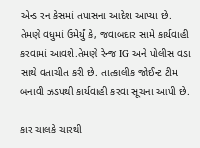એન્ડ રન કેસમાં તપાસના આદેશ આપ્યા છે. તેમણે વધુમાં ઉમેર્યું કે, જવાબદાર સામે કાર્યવાહી કરવામાં આવશે.તેમણે રેન્જ IG અને પોલીસ વડા સાથે વતાચીત કરી છે. તાત્કાલીક જોઈન્ટ ટીમ બનાવી ઝડપથી કાર્યવાહી કરવા સૂચના આપી છે.

કાર ચાલકે ચારથી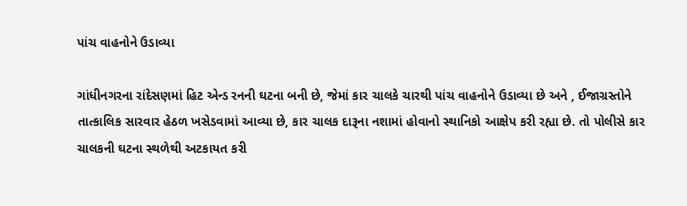પાંચ વાહનોને ઉડાવ્યા

ગાંધીનગરના રાંદેસણમાં હિટ એન્ડ રનની ઘટના બની છે, જેમાં કાર ચાલકે ચારથી પાંચ વાહનોને ઉડાવ્યા છે અને , ઈજાગ્રસ્તોને તાત્કાલિક સારવાર હેઠળ ખસેડવામાં આવ્યા છે, કાર ચાલક દારૂના નશામાં હોવાનો સ્થાનિકો આક્ષેપ કરી રહ્યા છે. તો પોલીસે કાર ચાલકની ઘટના સ્થળેથી અટકાયત કરી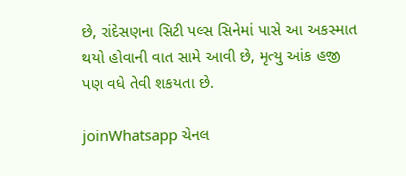છે, રાંદેસણના સિટી પલ્સ સિનેમાં પાસે આ અકસ્માત થયો હોવાની વાત સામે આવી છે, મૃત્યુ આંક હજી પણ વધે તેવી શકયતા છે.

joinWhatsapp ચેનલ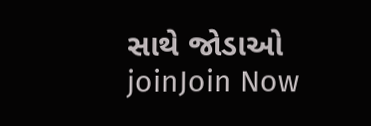સાથે જોડાઓ
joinJoin Now